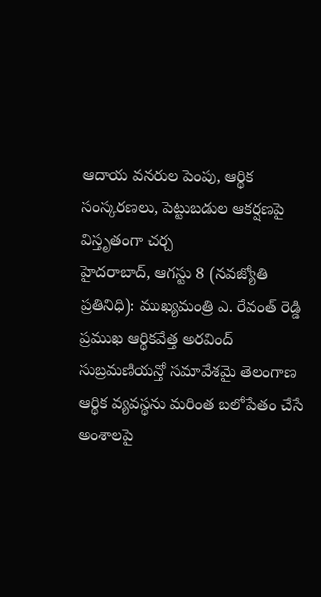ఆదాయ వనరుల పెంపు, ఆర్థిక సంస్కరణలు, పెట్టుబడుల ఆకర్షణపై విస్తృతంగా చర్చ
హైదరాబాద్, ఆగస్టు 8 (నవజ్యోతి ప్రతినిధి): ముఖ్యమంత్రి ఎ. రేవంత్ రెడ్డి ప్రముఖ ఆర్థికవేత్త అరవింద్ సుబ్రమణియన్తో సమావేశమై తెలంగాణ ఆర్థిక వ్యవస్థను మరింత బలోపేతం చేసే అంశాలపై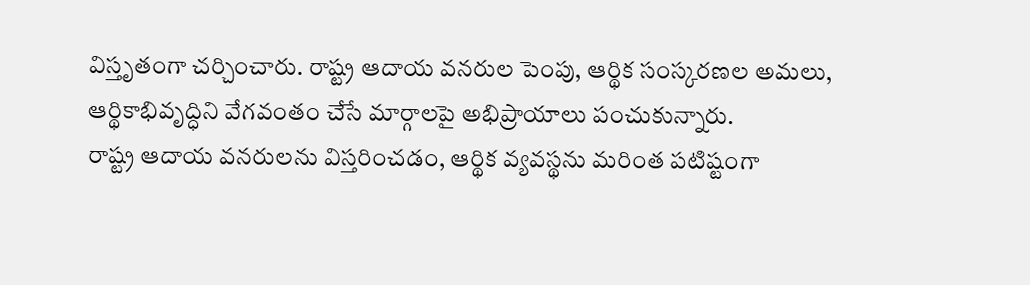విస్తృతంగా చర్చించారు. రాష్ట్ర ఆదాయ వనరుల పెంపు, ఆర్థిక సంస్కరణల అమలు, ఆర్థికాభివృద్ధిని వేగవంతం చేసే మార్గాలపై అభిప్రాయాలు పంచుకున్నారు.
రాష్ట్ర ఆదాయ వనరులను విస్తరించడం, ఆర్థిక వ్యవస్థను మరింత పటిష్టంగా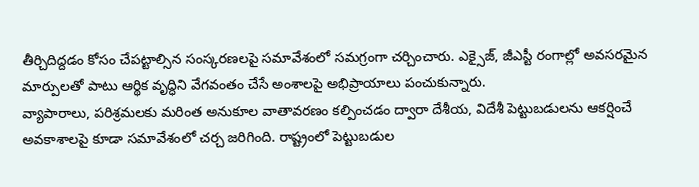తీర్చిదిద్దడం కోసం చేపట్టాల్సిన సంస్కరణలపై సమావేశంలో సమగ్రంగా చర్చించారు. ఎక్సైజ్, జీఎస్టీ రంగాల్లో అవసరమైన మార్పులతో పాటు ఆర్థిక వృద్ధిని వేగవంతం చేసే అంశాలపై అభిప్రాయాలు పంచుకున్నారు.
వ్యాపారాలు, పరిశ్రమలకు మరింత అనుకూల వాతావరణం కల్పించడం ద్వారా దేశీయ, విదేశీ పెట్టుబడులను ఆకర్షించే అవకాశాలపై కూడా సమావేశంలో చర్చ జరిగింది. రాష్ట్రంలో పెట్టుబడుల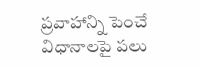ప్రవాహాన్ని పెంచే విధానాలపై పలు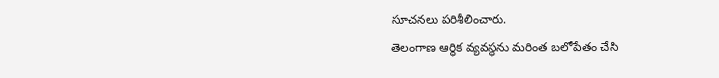సూచనలు పరిశీలించారు.
తెలంగాణ ఆర్థిక వ్యవస్థను మరింత బలోపేతం చేసి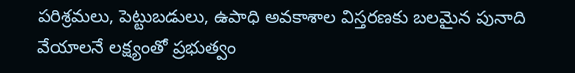పరిశ్రమలు, పెట్టుబడులు, ఉపాధి అవకాశాల విస్తరణకు బలమైన పునాది వేయాలనే లక్ష్యంతో ప్రభుత్వం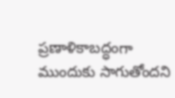ప్రణాళికాబద్ధంగా ముందుకు సాగుతోందని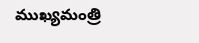ముఖ్యమంత్రి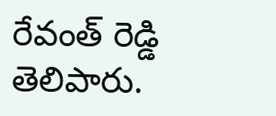రేవంత్ రెడ్డి తెలిపారు.